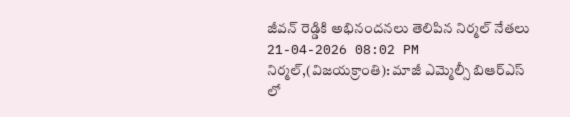జీవన్ రెడ్డికి అభినందనలు తెలిపిన నిర్మల్ నేతలు
21-04-2026 08:02 PM
నిర్మల్,(విజయక్రాంతి): మాజీ ఎమ్మెల్సీ బిఆర్ఎస్ లో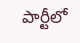పార్టీలో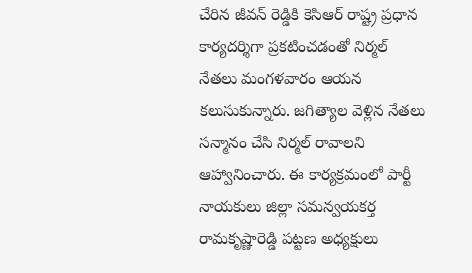చేరిన జీవన్ రెడ్డికి కెసిఆర్ రాష్ట్ర ప్రధాన కార్యదర్శిగా ప్రకటించడంతో నిర్మల్ నేతలు మంగళవారం ఆయన కలుసుకున్నారు. జగిత్యాల వెళ్లిన నేతలు సన్మానం చేసి నిర్మల్ రావాలని ఆహ్వానించారు. ఈ కార్యక్రమంలో పార్టీ నాయకులు జిల్లా సమన్వయకర్త రామకృష్ణారెడ్డి పట్టణ అధ్యక్షులు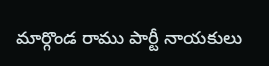మార్గొండ రాము పార్టీ నాయకులు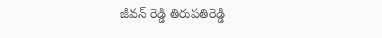జీవన్ రెడ్డి తిరుపతిరెడ్డి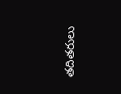తదితరులు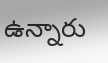ఉన్నారు